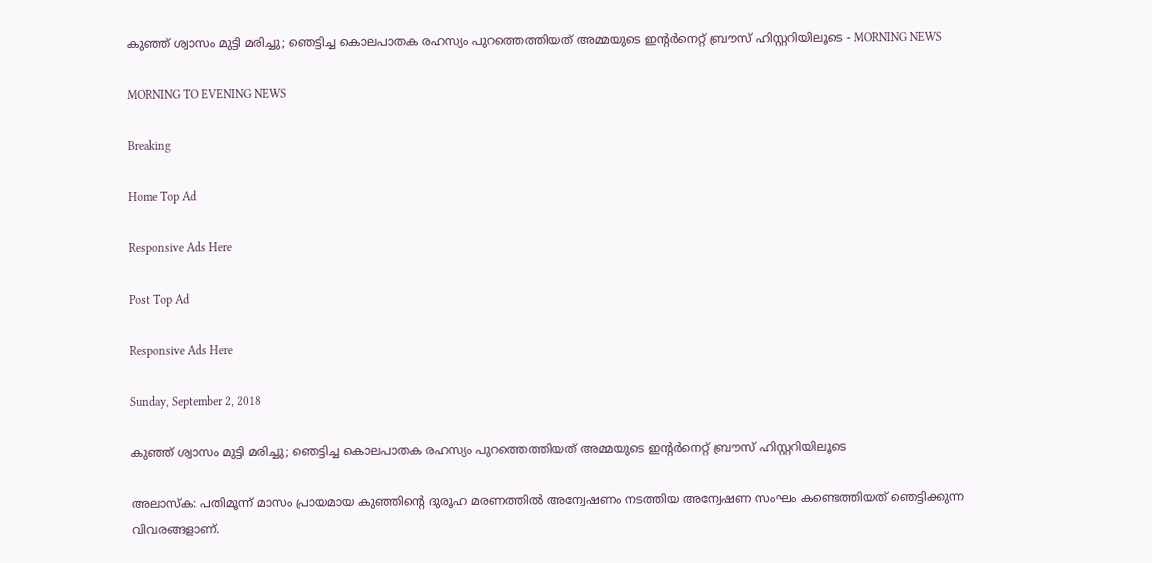കുഞ്ഞ് ശ്വാസം മുട്ടി മരിച്ചു; ഞെട്ടിച്ച കൊലപാതക രഹസ്യം പുറത്തെത്തിയത് അമ്മയുടെ ഇന്റര്‍നെറ്റ് ബ്രൗസ് ഹിസ്റ്ററിയിലൂടെ - MORNING NEWS

MORNING TO EVENING NEWS

Breaking

Home Top Ad

Responsive Ads Here

Post Top Ad

Responsive Ads Here

Sunday, September 2, 2018

കുഞ്ഞ് ശ്വാസം മുട്ടി മരിച്ചു; ഞെട്ടിച്ച കൊലപാതക രഹസ്യം പുറത്തെത്തിയത് അമ്മയുടെ ഇന്റര്‍നെറ്റ് ബ്രൗസ് ഹിസ്റ്ററിയിലൂടെ

അലാസ്‌ക: പതിമൂന്ന് മാസം പ്രായമായ കുഞ്ഞിന്റെ ദുരൂഹ മരണത്തില്‍ അന്വേഷണം നടത്തിയ അന്വേഷണ സംഘം കണ്ടെത്തിയത് ഞെട്ടിക്കുന്ന വിവരങ്ങളാണ്.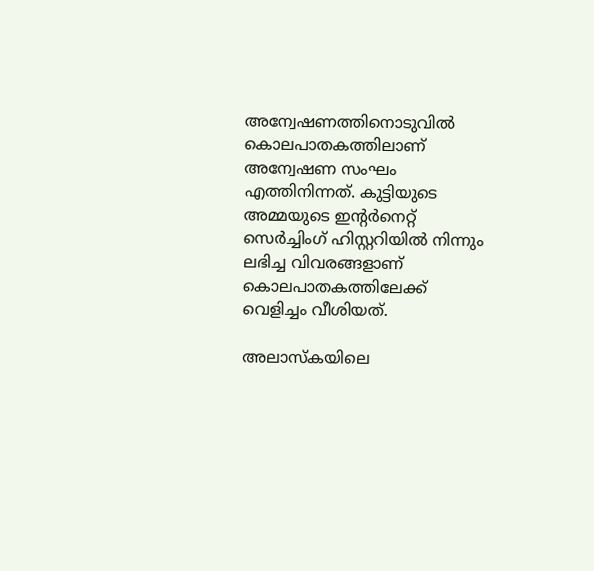അന്വേഷണത്തിനൊടുവില്‍ കൊലപാതകത്തിലാണ് അന്വേഷണ സംഘം എത്തിനിന്നത്. കുട്ടിയുടെ അമ്മയുടെ ഇന്റര്‍നെറ്റ് സെര്‍ച്ചിംഗ് ഹിസ്റ്ററിയില്‍ നിന്നും ലഭിച്ച വിവരങ്ങളാണ് കൊലപാതകത്തിലേക്ക് വെളിച്ചം വീശിയത്.

അലാസ്‌കയിലെ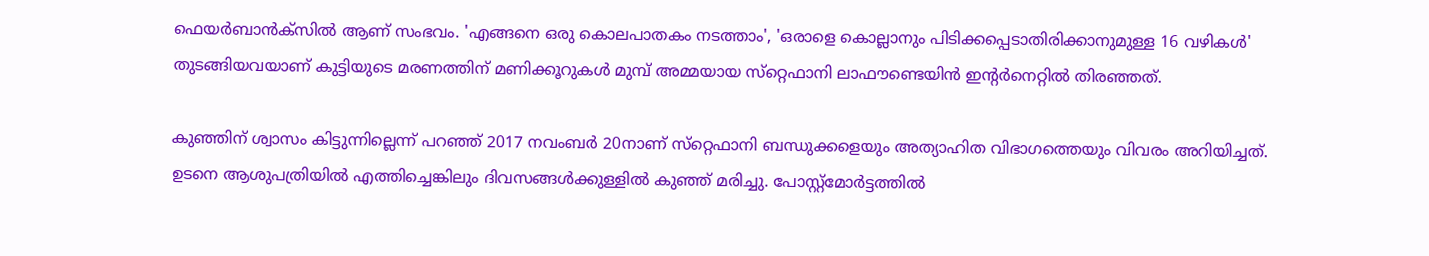ഫെയര്‍ബാന്‍ക്‌സില്‍ ആണ് സംഭവം. 'എങ്ങനെ ഒരു കൊലപാതകം നടത്താം', 'ഒരാളെ കൊല്ലാനും പിടിക്കപ്പെടാതിരിക്കാനുമുള്ള 16 വഴികള്‍' തുടങ്ങിയവയാണ് കുട്ടിയുടെ മരണത്തിന് മണിക്കൂറുകള്‍ മുമ്പ് അമ്മയായ സ്‌റ്റെഫാനി ലാഫൗണ്ടെയിന്‍ ഇന്റര്‍നെറ്റില്‍ തിരഞ്ഞത്.

കുഞ്ഞിന് ശ്വാസം കിട്ടുന്നില്ലെന്ന് പറഞ്ഞ് 2017 നവംബര്‍ 20നാണ് സ്‌റ്റെഫാനി ബന്ധുക്കളെയും അത്യാഹിത വിഭാഗത്തെയും വിവരം അറിയിച്ചത്. ഉടനെ ആശുപത്രിയില്‍ എത്തിച്ചെങ്കിലും ദിവസങ്ങള്‍ക്കുള്ളില്‍ കുഞ്ഞ് മരിച്ചു. പോസ്റ്റ്‌മോര്‍ട്ടത്തില്‍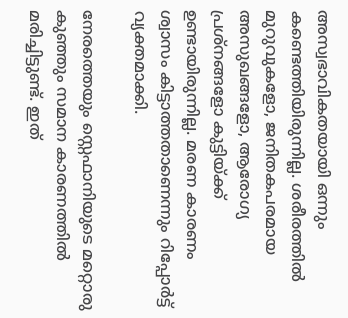അസ്വഭാവികതയായി ഒന്നും കണ്ടെത്തിയിരുന്നില്ല. ശരീരത്തില്‍ മുറുവുകളോ, ജനിതകപരമായ അസുഖങ്ങളോ, ആരോഗ്യ പ്രശ്‌നങ്ങളോ കുട്ടിയ്ക്ക് ഉണ്ടായിരുന്നില്ല. മരണ കാരണം ശ്വാസം കിട്ടാത്തതാണെന്നും റിപ്പോര്‍ട്ട് വ്യക്തമാക്കി.

നേരത്തെയും സ്റ്റെഫാനിയുടെ മറ്റൊരു കുഞ്ഞും സമാന കാരണത്തില്‍ മരിച്ചിട്ടുണ്ട്. ഇത്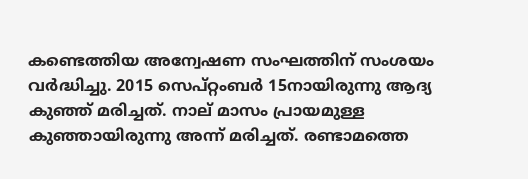കണ്ടെത്തിയ അന്വേഷണ സംഘത്തിന് സംശയം വര്‍ദ്ധിച്ചു. 2015 സെപ്റ്റംബര്‍ 15നായിരുന്നു ആദ്യ കുഞ്ഞ് മരിച്ചത്. നാല് മാസം പ്രായമുള്ള കുഞ്ഞായിരുന്നു അന്ന് മരിച്ചത്. രണ്ടാമത്തെ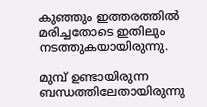കുഞ്ഞും ഇത്തരത്തില്‍ മരിച്ചതോടെ ഇതിലും നടത്തുകയായിരുന്നു.

മുമ്പ് ഉണ്ടായിരുന്ന ബന്ധത്തിലേതായിരുന്നു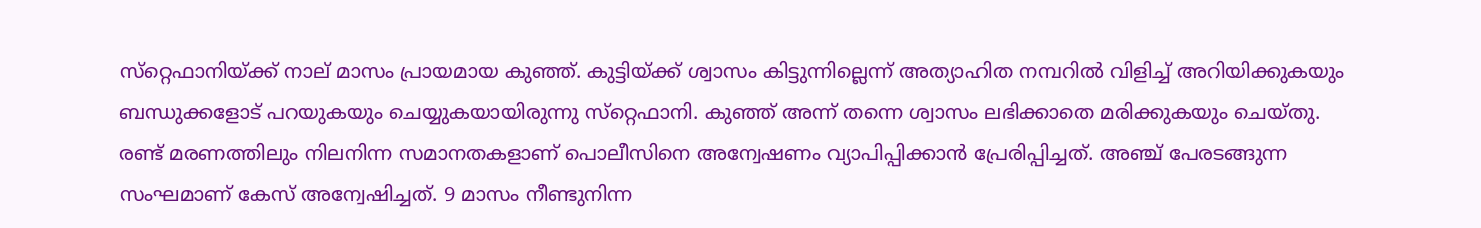സ്‌റ്റെഫാനിയ്ക്ക് നാല് മാസം പ്രായമായ കുഞ്ഞ്. കുട്ടിയ്ക്ക് ശ്വാസം കിട്ടുന്നില്ലെന്ന് അത്യാഹിത നമ്പറില്‍ വിളിച്ച് അറിയിക്കുകയും ബന്ധുക്കളോട് പറയുകയും ചെയ്യുകയായിരുന്നു സ്‌റ്റെഫാനി. കുഞ്ഞ് അന്ന് തന്നെ ശ്വാസം ലഭിക്കാതെ മരിക്കുകയും ചെയ്തു. രണ്ട് മരണത്തിലും നിലനിന്ന സമാനതകളാണ് പൊലീസിനെ അന്വേഷണം വ്യാപിപ്പിക്കാന്‍ പ്രേരിപ്പിച്ചത്. അഞ്ച് പേരടങ്ങുന്ന സംഘമാണ് കേസ് അന്വേഷിച്ചത്. 9 മാസം നീണ്ടുനിന്ന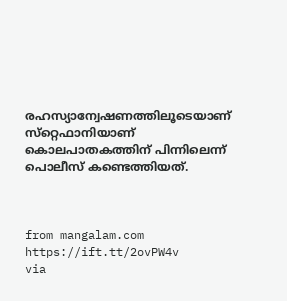രഹസ്യാന്വേഷണത്തിലൂടെയാണ് സ്‌റ്റെഫാനിയാണ് കൊലപാതകത്തിന് പിന്നിലെന്ന് പൊലീസ് കണ്ടെത്തിയത്.



from mangalam.com https://ift.tt/2ovPW4v
via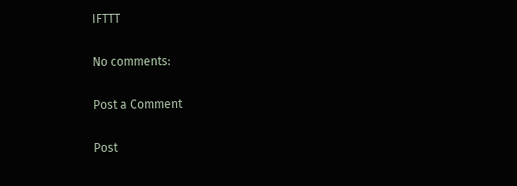IFTTT

No comments:

Post a Comment

Post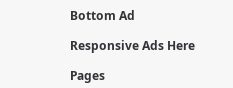Bottom Ad

Responsive Ads Here

Pages